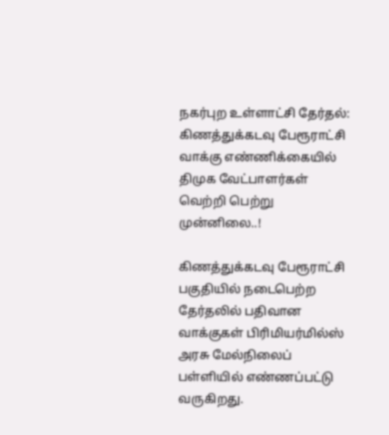நகர்புற உள்ளாட்சி தேர்தல்: கிணத்துக்கடவு பேரூராட்சி வாக்கு எண்ணிக்கையில் திமுக வேட்பாளர்கள் வெற்றி பெற்று முன்னிலை..!

கிணத்துக்கடவு பேரூராட்சி பகுதியில் நடைபெற்ற தேர்தலில் பதிவான வாக்குகள் பிரிமியர்மில்ஸ் அரசு மேல்நிலைப் பள்ளியில் எண்ணப்பட்டு வருகிறது.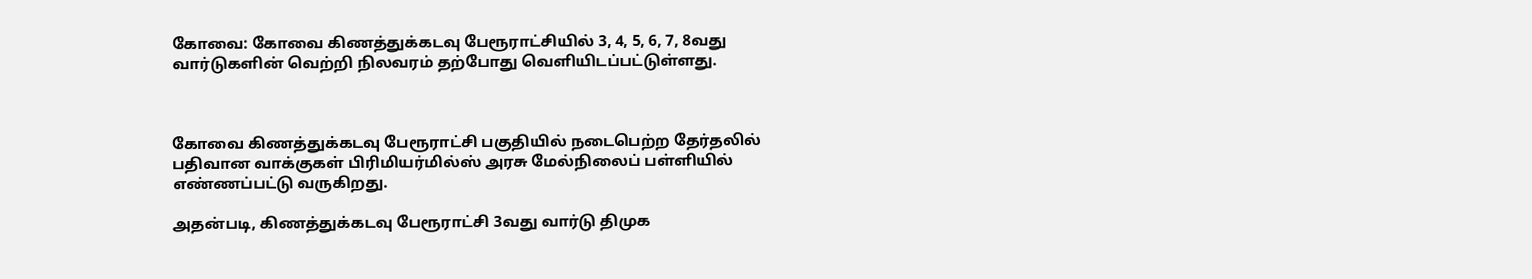கோவை: கோவை கிணத்துக்கடவு பேரூராட்சியில் 3, 4, 5, 6, 7, 8வது வார்டுகளின் வெற்றி நிலவரம் தற்போது வெளியிடப்பட்டுள்ளது.



கோவை கிணத்துக்கடவு பேரூராட்சி பகுதியில் நடைபெற்ற தேர்தலில் பதிவான வாக்குகள் பிரிமியர்மில்ஸ் அரசு மேல்நிலைப் பள்ளியில் எண்ணப்பட்டு வருகிறது.

அதன்படி, கிணத்துக்கடவு பேரூராட்சி 3வது வார்டு திமுக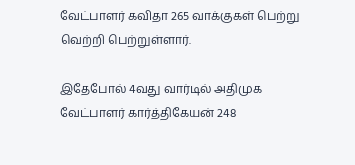வேட்பாளர் கவிதா 265 வாக்குகள் பெற்று வெற்றி பெற்றுள்ளார்.

இதேபோல் 4வது வார்டில் அதிமுக வேட்பாளர் கார்த்திகேயன் 248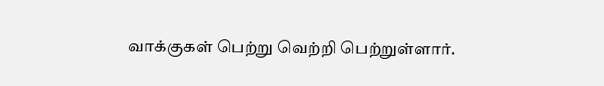வாக்குகள் பெற்று வெற்றி பெற்றுள்ளார்.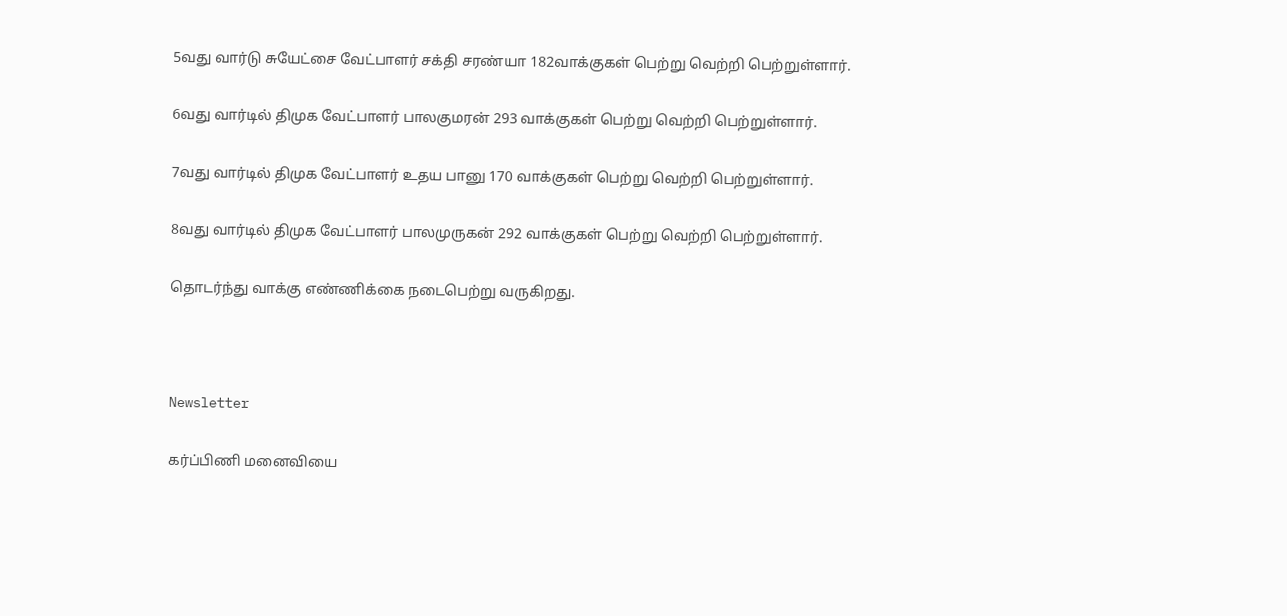5வது வார்டு சுயேட்சை வேட்பாளர் சக்தி சரண்யா 182வாக்குகள் பெற்று வெற்றி பெற்றுள்ளார்.

6வது வார்டில் திமுக வேட்பாளர் பாலகுமரன் 293 வாக்குகள் பெற்று வெற்றி பெற்றுள்ளார்.

7வது வார்டில் திமுக வேட்பாளர் உதய பானு 170 வாக்குகள் பெற்று வெற்றி பெற்றுள்ளார்.

8வது வார்டில் திமுக வேட்பாளர் பாலமுருகன் 292 வாக்குகள் பெற்று வெற்றி பெற்றுள்ளார்.

தொடர்ந்து வாக்கு எண்ணிக்கை நடைபெற்று வருகிறது.



Newsletter

கர்ப்பிணி மனைவியை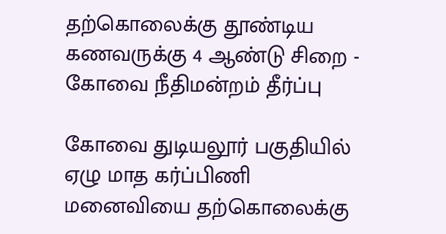தற்கொலைக்கு தூண்டிய கணவருக்கு 4 ஆண்டு சிறை - கோவை நீதிமன்றம் தீர்ப்பு

கோவை துடியலூர் பகுதியில் ஏழு மாத கர்ப்பிணி மனைவியை தற்கொலைக்கு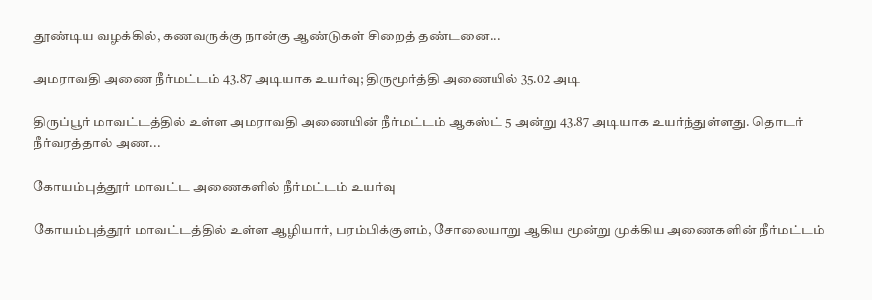தூண்டிய வழக்கில், கணவருக்கு நான்கு ஆண்டுகள் சிறைத் தண்டனை...

அமராவதி அணை நீர்மட்டம் 43.87 அடியாக உயர்வு; திருமூர்த்தி அணையில் 35.02 அடி

திருப்பூர் மாவட்டத்தில் உள்ள அமராவதி அணையின் நீர்மட்டம் ஆகஸ்ட் 5 அன்று 43.87 அடியாக உயர்ந்துள்ளது. தொடர் நீர்வரத்தால் அண...

கோயம்புத்தூர் மாவட்ட அணைகளில் நீர்மட்டம் உயர்வு

கோயம்புத்தூர் மாவட்டத்தில் உள்ள ஆழியார், பரம்பிக்குளம், சோலையாறு ஆகிய மூன்று முக்கிய அணைகளின் நீர்மட்டம்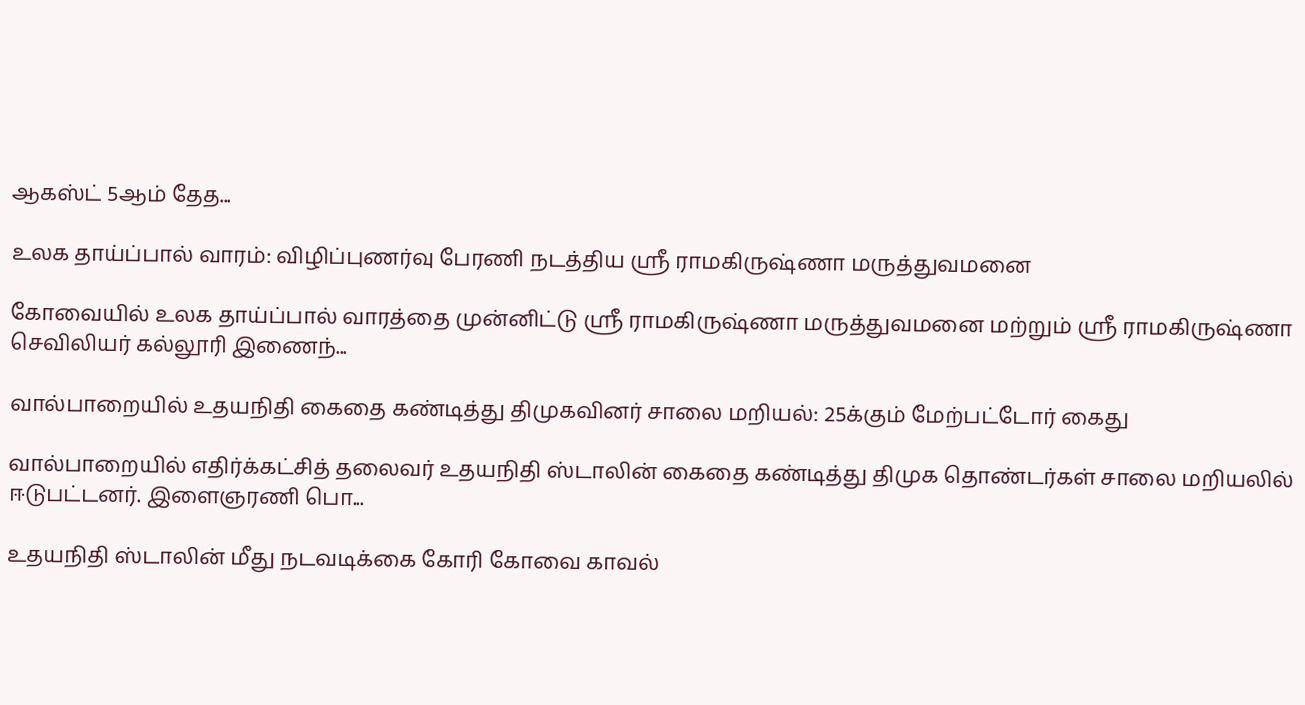ஆகஸ்ட் 5ஆம் தேத...

உலக தாய்ப்பால் வாரம்: விழிப்புணர்வு பேரணி நடத்திய ஸ்ரீ ராமகிருஷ்ணா மருத்துவமனை

கோவையில் உலக தாய்ப்பால் வாரத்தை முன்னிட்டு ஸ்ரீ ராமகிருஷ்ணா மருத்துவமனை மற்றும் ஸ்ரீ ராமகிருஷ்ணா செவிலியர் கல்லூரி இணைந்...

வால்பாறையில் உதயநிதி கைதை கண்டித்து திமுகவினர் சாலை மறியல்: 25க்கும் மேற்பட்டோர் கைது

வால்பாறையில் எதிர்க்கட்சித் தலைவர் உதயநிதி ஸ்டாலின் கைதை கண்டித்து திமுக தொண்டர்கள் சாலை மறியலில் ஈடுபட்டனர். இளைஞரணி பொ...

உதயநிதி ஸ்டாலின் மீது நடவடிக்கை கோரி கோவை காவல்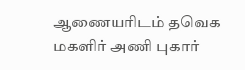ஆணையரிடம் தவெக மகளிர் அணி புகார்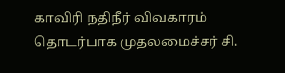காவிரி நதிநீர் விவகாரம் தொடர்பாக முதலமைச்சர் சி.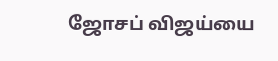ஜோசப் விஜய்யை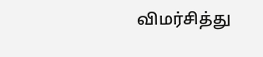விமர்சித்து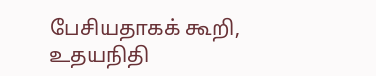பேசியதாகக் கூறி, உதயநிதி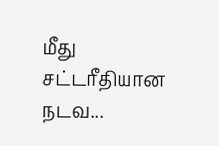மீது சட்டரீதியான நடவ...